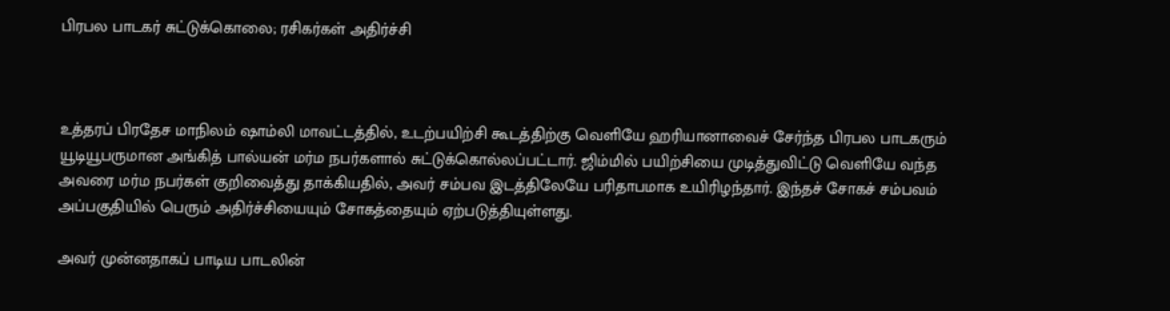பிரபல பாடகர் சுட்டுக்கொலை; ரசிகர்கள் அதிர்ச்சி



உத்தரப் பிரதேச மாநிலம் ஷாம்லி மாவட்டத்தில், உடற்பயிற்சி கூடத்திற்கு வெளியே ஹரியானாவைச் சேர்ந்த பிரபல பாடகரும் யூடியூபருமான அங்கித் பால்யன் மர்ம நபர்களால் சுட்டுக்கொல்லப்பட்டார். ஜிம்மில் பயிற்சியை முடித்துவிட்டு வெளியே வந்த அவரை மர்ம நபர்கள் குறிவைத்து தாக்கியதில், அவர் சம்பவ இடத்திலேயே பரிதாபமாக உயிரிழந்தார். இந்தச் சோகச் சம்பவம் அப்பகுதியில் பெரும் அதிர்ச்சியையும் சோகத்தையும் ஏற்படுத்தியுள்ளது.

அவர் முன்னதாகப் பாடிய பாடலின்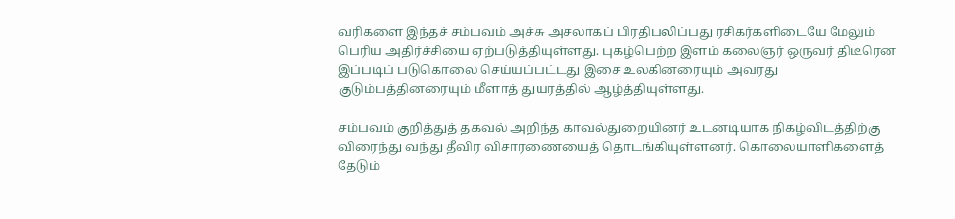வரிகளை இந்தச் சம்பவம் அச்சு அசலாகப் பிரதிபலிப்பது ரசிகர்களிடையே மேலும் பெரிய அதிர்ச்சியை ஏற்படுத்தியுள்ளது. புகழ்பெற்ற இளம் கலைஞர் ஒருவர் திடீரென இப்படிப் படுகொலை செய்யப்பட்டது இசை உலகினரையும் அவரது குடும்பத்தினரையும் மீளாத் துயரத்தில் ஆழ்த்தியுள்ளது.

சம்பவம் குறித்துத் தகவல் அறிந்த காவல்துறையினர் உடனடியாக நிகழ்விடத்திற்கு விரைந்து வந்து தீவிர விசாரணையைத் தொடங்கியுள்ளனர். கொலையாளிகளைத் தேடும்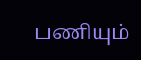பணியும்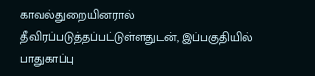காவல்துறையினரால் தீவிரப்படுத்தப்பட்டுள்ளதுடன், இப்பகுதியில் பாதுகாப்பு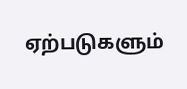ஏற்படுகளும்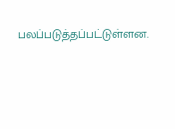பலப்படுத்தப்பட்டுள்ளன.